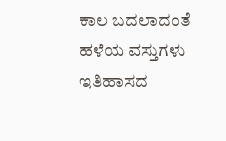ಕಾಲ ಬದಲಾದಂತೆ ಹಳೆಯ ವಸ್ತುಗಳು ಇತಿಹಾಸದ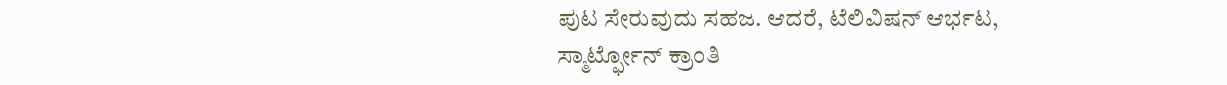ಪುಟ ಸೇರುವುದು ಸಹಜ. ಆದರೆ, ಟೆಲಿವಿಷನ್ ಆರ್ಭಟ, ಸ್ಮಾರ್ಟ್ಫೋನ್ ಕ್ರಾಂತಿ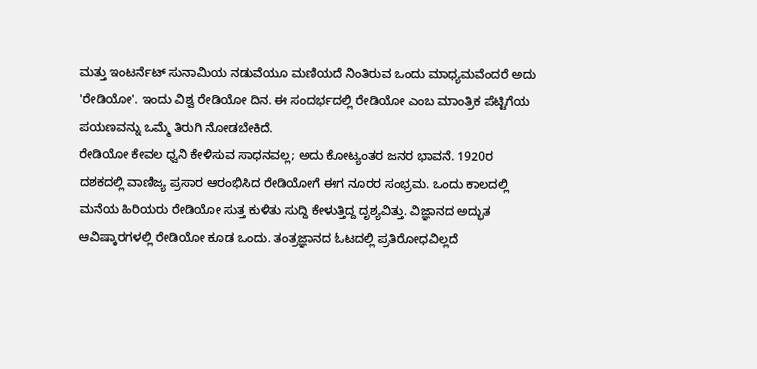ಮತ್ತು ಇಂಟರ್ನೆಟ್ ಸುನಾಮಿಯ ನಡುವೆಯೂ ಮಣಿಯದೆ ನಿಂತಿರುವ ಒಂದು ಮಾಧ್ಯಮವೆಂದರೆ ಅದು 'ರೇಡಿಯೋ'. ಇಂದು ವಿಶ್ವ ರೇಡಿಯೋ ದಿನ. ಈ ಸಂದರ್ಭದಲ್ಲಿ ರೇಡಿಯೋ ಎಂಬ ಮಾಂತ್ರಿಕ ಪೆಟ್ಟಿಗೆಯ ಪಯಣವನ್ನು ಒಮ್ಮೆ ತಿರುಗಿ ನೋಡಬೇಕಿದೆ.
ರೇಡಿಯೋ ಕೇವಲ ಧ್ವನಿ ಕೇಳಿಸುವ ಸಾಧನವಲ್ಲ; ಅದು ಕೋಟ್ಯಂತರ ಜನರ ಭಾವನೆ. 1920ರ ದಶಕದಲ್ಲಿ ವಾಣಿಜ್ಯ ಪ್ರಸಾರ ಆರಂಭಿಸಿದ ರೇಡಿಯೋಗೆ ಈಗ ನೂರರ ಸಂಭ್ರಮ. ಒಂದು ಕಾಲದಲ್ಲಿ ಮನೆಯ ಹಿರಿಯರು ರೇಡಿಯೋ ಸುತ್ತ ಕುಳಿತು ಸುದ್ದಿ ಕೇಳುತ್ತಿದ್ದ ದೃಶ್ಯವಿತ್ತು. ವಿಜ್ಞಾನದ ಅದ್ಭುತ ಆವಿಷ್ಕಾರಗಳಲ್ಲಿ ರೇಡಿಯೋ ಕೂಡ ಒಂದು. ತಂತ್ರಜ್ಞಾನದ ಓಟದಲ್ಲಿ ಪ್ರತಿರೋಧವಿಲ್ಲದೆ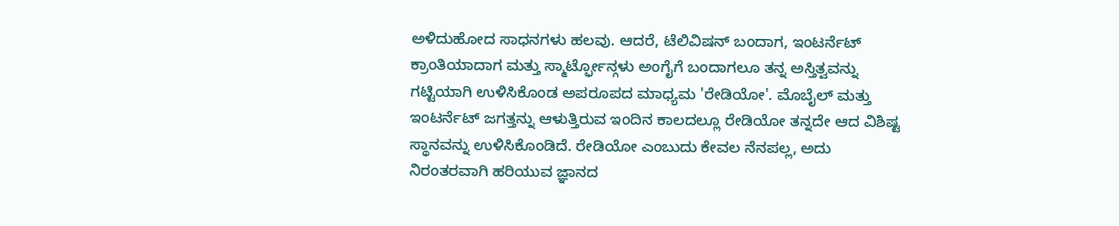ಅಳಿದುಹೋದ ಸಾಧನಗಳು ಹಲವು. ಆದರೆ, ಟೆಲಿವಿಷನ್ ಬಂದಾಗ, ಇಂಟರ್ನೆಟ್ ಕ್ರಾಂತಿಯಾದಾಗ ಮತ್ತು ಸ್ಮಾರ್ಟ್ಫೋನ್ಗಳು ಅಂಗೈಗೆ ಬಂದಾಗಲೂ ತನ್ನ ಅಸ್ತಿತ್ವವನ್ನು ಗಟ್ಟಿಯಾಗಿ ಉಳಿಸಿಕೊಂಡ ಅಪರೂಪದ ಮಾಧ್ಯಮ 'ರೇಡಿಯೋ'. ಮೊಬೈಲ್ ಮತ್ತು ಇಂಟರ್ನೆಟ್ ಜಗತ್ತನ್ನು ಆಳುತ್ತಿರುವ ಇಂದಿನ ಕಾಲದಲ್ಲೂ ರೇಡಿಯೋ ತನ್ನದೇ ಆದ ವಿಶಿಷ್ಟ ಸ್ಥಾನವನ್ನು ಉಳಿಸಿಕೊಂಡಿದೆ. ರೇಡಿಯೋ ಎಂಬುದು ಕೇವಲ ನೆನಪಲ್ಲ, ಅದು ನಿರಂತರವಾಗಿ ಹರಿಯುವ ಜ್ಞಾನದ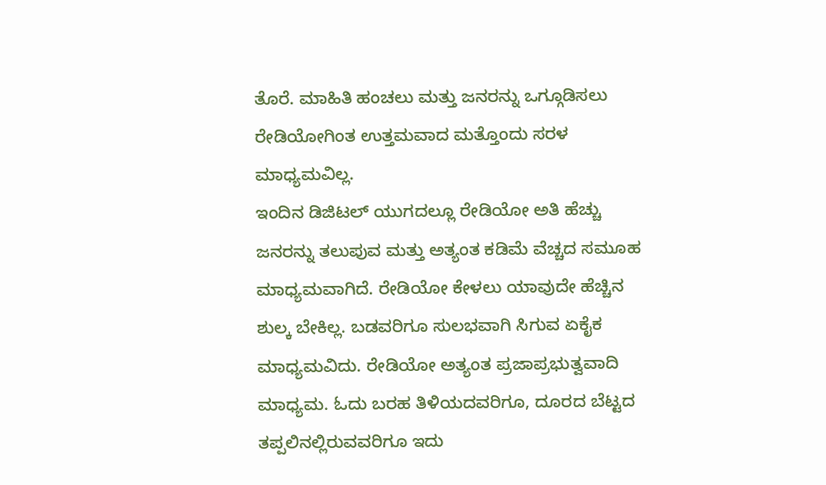ತೊರೆ. ಮಾಹಿತಿ ಹಂಚಲು ಮತ್ತು ಜನರನ್ನು ಒಗ್ಗೂಡಿಸಲು ರೇಡಿಯೋಗಿಂತ ಉತ್ತಮವಾದ ಮತ್ತೊಂದು ಸರಳ ಮಾಧ್ಯಮವಿಲ್ಲ.
ಇಂದಿನ ಡಿಜಿಟಲ್ ಯುಗದಲ್ಲೂ ರೇಡಿಯೋ ಅತಿ ಹೆಚ್ಚು ಜನರನ್ನು ತಲುಪುವ ಮತ್ತು ಅತ್ಯಂತ ಕಡಿಮೆ ವೆಚ್ಚದ ಸಮೂಹ ಮಾಧ್ಯಮವಾಗಿದೆ. ರೇಡಿಯೋ ಕೇಳಲು ಯಾವುದೇ ಹೆಚ್ಚಿನ ಶುಲ್ಕ ಬೇಕಿಲ್ಲ. ಬಡವರಿಗೂ ಸುಲಭವಾಗಿ ಸಿಗುವ ಏಕೈಕ ಮಾಧ್ಯಮವಿದು. ರೇಡಿಯೋ ಅತ್ಯಂತ ಪ್ರಜಾಪ್ರಭುತ್ವವಾದಿ ಮಾಧ್ಯಮ. ಓದು ಬರಹ ತಿಳಿಯದವರಿಗೂ, ದೂರದ ಬೆಟ್ಟದ ತಪ್ಪಲಿನಲ್ಲಿರುವವರಿಗೂ ಇದು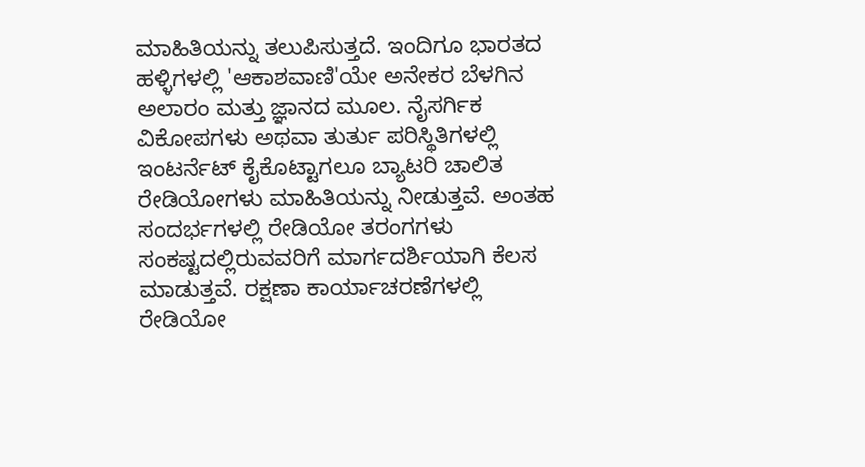ಮಾಹಿತಿಯನ್ನು ತಲುಪಿಸುತ್ತದೆ. ಇಂದಿಗೂ ಭಾರತದ ಹಳ್ಳಿಗಳಲ್ಲಿ 'ಆಕಾಶವಾಣಿ'ಯೇ ಅನೇಕರ ಬೆಳಗಿನ ಅಲಾರಂ ಮತ್ತು ಜ್ಞಾನದ ಮೂಲ. ನೈಸರ್ಗಿಕ ವಿಕೋಪಗಳು ಅಥವಾ ತುರ್ತು ಪರಿಸ್ಥಿತಿಗಳಲ್ಲಿ ಇಂಟರ್ನೆಟ್ ಕೈಕೊಟ್ಟಾಗಲೂ ಬ್ಯಾಟರಿ ಚಾಲಿತ ರೇಡಿಯೋಗಳು ಮಾಹಿತಿಯನ್ನು ನೀಡುತ್ತವೆ. ಅಂತಹ ಸಂದರ್ಭಗಳಲ್ಲಿ ರೇಡಿಯೋ ತರಂಗಗಳು ಸಂಕಷ್ಟದಲ್ಲಿರುವವರಿಗೆ ಮಾರ್ಗದರ್ಶಿಯಾಗಿ ಕೆಲಸ ಮಾಡುತ್ತವೆ. ರಕ್ಷಣಾ ಕಾರ್ಯಾಚರಣೆಗಳಲ್ಲಿ ರೇಡಿಯೋ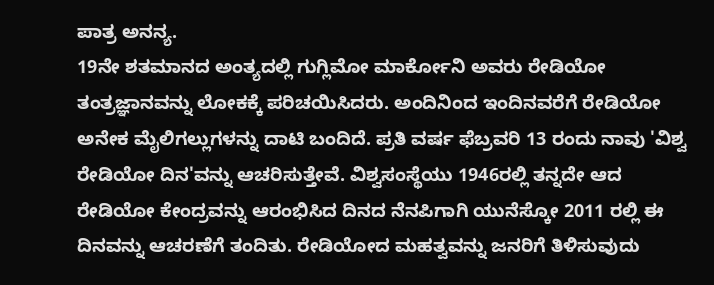ಪಾತ್ರ ಅನನ್ಯ.
19ನೇ ಶತಮಾನದ ಅಂತ್ಯದಲ್ಲಿ ಗುಗ್ಲಿಮೋ ಮಾರ್ಕೋನಿ ಅವರು ರೇಡಿಯೋ ತಂತ್ರಜ್ಞಾನವನ್ನು ಲೋಕಕ್ಕೆ ಪರಿಚಯಿಸಿದರು. ಅಂದಿನಿಂದ ಇಂದಿನವರೆಗೆ ರೇಡಿಯೋ ಅನೇಕ ಮೈಲಿಗಲ್ಲುಗಳನ್ನು ದಾಟಿ ಬಂದಿದೆ. ಪ್ರತಿ ವರ್ಷ ಫೆಬ್ರವರಿ 13 ರಂದು ನಾವು 'ವಿಶ್ವ ರೇಡಿಯೋ ದಿನ'ವನ್ನು ಆಚರಿಸುತ್ತೇವೆ. ವಿಶ್ವಸಂಸ್ಥೆಯು 1946ರಲ್ಲಿ ತನ್ನದೇ ಆದ ರೇಡಿಯೋ ಕೇಂದ್ರವನ್ನು ಆರಂಭಿಸಿದ ದಿನದ ನೆನಪಿಗಾಗಿ ಯುನೆಸ್ಕೋ 2011 ರಲ್ಲಿ ಈ ದಿನವನ್ನು ಆಚರಣೆಗೆ ತಂದಿತು. ರೇಡಿಯೋದ ಮಹತ್ವವನ್ನು ಜನರಿಗೆ ತಿಳಿಸುವುದು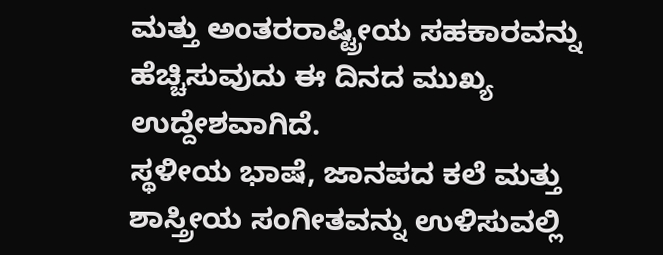ಮತ್ತು ಅಂತರರಾಷ್ಟ್ರೀಯ ಸಹಕಾರವನ್ನು ಹೆಚ್ಚಿಸುವುದು ಈ ದಿನದ ಮುಖ್ಯ ಉದ್ದೇಶವಾಗಿದೆ.
ಸ್ಥಳೀಯ ಭಾಷೆ, ಜಾನಪದ ಕಲೆ ಮತ್ತು ಶಾಸ್ತ್ರೀಯ ಸಂಗೀತವನ್ನು ಉಳಿಸುವಲ್ಲಿ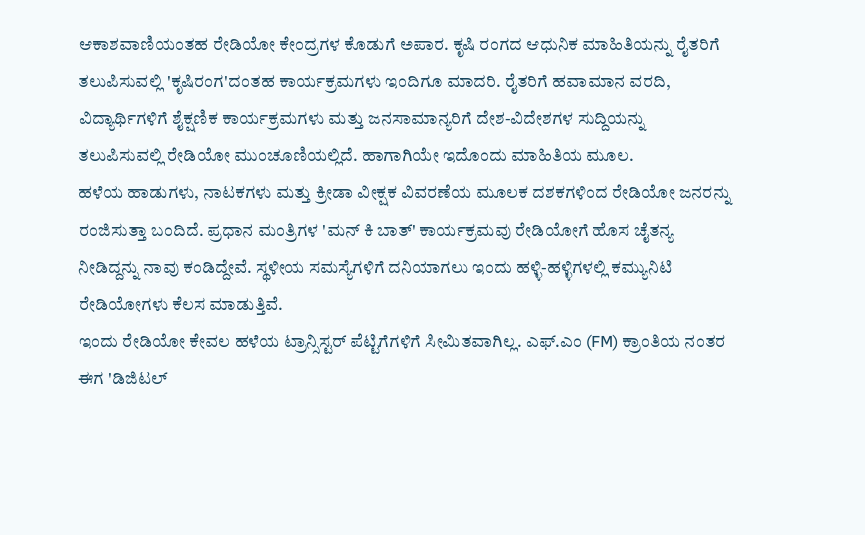ಆಕಾಶವಾಣಿಯಂತಹ ರೇಡಿಯೋ ಕೇಂದ್ರಗಳ ಕೊಡುಗೆ ಅಪಾರ. ಕೃಷಿ ರಂಗದ ಆಧುನಿಕ ಮಾಹಿತಿಯನ್ನು ರೈತರಿಗೆ ತಲುಪಿಸುವಲ್ಲಿ 'ಕೃಷಿರಂಗ'ದಂತಹ ಕಾರ್ಯಕ್ರಮಗಳು ಇಂದಿಗೂ ಮಾದರಿ. ರೈತರಿಗೆ ಹವಾಮಾನ ವರದಿ, ವಿದ್ಯಾರ್ಥಿಗಳಿಗೆ ಶೈಕ್ಷಣಿಕ ಕಾರ್ಯಕ್ರಮಗಳು ಮತ್ತು ಜನಸಾಮಾನ್ಯರಿಗೆ ದೇಶ-ವಿದೇಶಗಳ ಸುದ್ದಿಯನ್ನು ತಲುಪಿಸುವಲ್ಲಿ ರೇಡಿಯೋ ಮುಂಚೂಣಿಯಲ್ಲಿದೆ. ಹಾಗಾಗಿಯೇ ಇದೊಂದು ಮಾಹಿತಿಯ ಮೂಲ.
ಹಳೆಯ ಹಾಡುಗಳು, ನಾಟಕಗಳು ಮತ್ತು ಕ್ರೀಡಾ ವೀಕ್ಷಕ ವಿವರಣೆಯ ಮೂಲಕ ದಶಕಗಳಿಂದ ರೇಡಿಯೋ ಜನರನ್ನು ರಂಜಿಸುತ್ತಾ ಬಂದಿದೆ. ಪ್ರಧಾನ ಮಂತ್ರಿಗಳ 'ಮನ್ ಕಿ ಬಾತ್' ಕಾರ್ಯಕ್ರಮವು ರೇಡಿಯೋಗೆ ಹೊಸ ಚೈತನ್ಯ ನೀಡಿದ್ದನ್ನು ನಾವು ಕಂಡಿದ್ದೇವೆ. ಸ್ಥಳೀಯ ಸಮಸ್ಯೆಗಳಿಗೆ ದನಿಯಾಗಲು ಇಂದು ಹಳ್ಳಿ-ಹಳ್ಳಿಗಳಲ್ಲಿ ಕಮ್ಯುನಿಟಿ ರೇಡಿಯೋಗಳು ಕೆಲಸ ಮಾಡುತ್ತಿವೆ.
ಇಂದು ರೇಡಿಯೋ ಕೇವಲ ಹಳೆಯ ಟ್ರಾನ್ಸಿಸ್ಟರ್ ಪೆಟ್ಟಿಗೆಗಳಿಗೆ ಸೀಮಿತವಾಗಿಲ್ಲ. ಎಫ್.ಎಂ (FM) ಕ್ರಾಂತಿಯ ನಂತರ ಈಗ 'ಡಿಜಿಟಲ್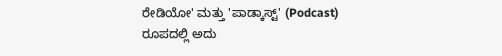ರೇಡಿಯೋ' ಮತ್ತು 'ಪಾಡ್ಕಾಸ್ಟ್' (Podcast) ರೂಪದಲ್ಲಿ ಅದು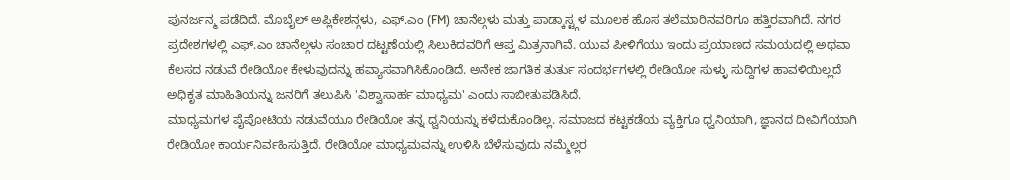ಪುನರ್ಜನ್ಮ ಪಡೆದಿದೆ. ಮೊಬೈಲ್ ಅಪ್ಲಿಕೇಶನ್ಗಳು, ಎಫ್.ಎಂ (FM) ಚಾನೆಲ್ಗಳು ಮತ್ತು ಪಾಡ್ಕಾಸ್ಟ್ಗಳ ಮೂಲಕ ಹೊಸ ತಲೆಮಾರಿನವರಿಗೂ ಹತ್ತಿರವಾಗಿದೆ. ನಗರ ಪ್ರದೇಶಗಳಲ್ಲಿ ಎಫ್.ಎಂ ಚಾನೆಲ್ಗಳು ಸಂಚಾರ ದಟ್ಟಣೆಯಲ್ಲಿ ಸಿಲುಕಿದವರಿಗೆ ಆಪ್ತ ಮಿತ್ರನಾಗಿವೆ. ಯುವ ಪೀಳಿಗೆಯು ಇಂದು ಪ್ರಯಾಣದ ಸಮಯದಲ್ಲಿ ಅಥವಾ ಕೆಲಸದ ನಡುವೆ ರೇಡಿಯೋ ಕೇಳುವುದನ್ನು ಹವ್ಯಾಸವಾಗಿಸಿಕೊಂಡಿದೆ. ಅನೇಕ ಜಾಗತಿಕ ತುರ್ತು ಸಂದರ್ಭಗಳಲ್ಲಿ ರೇಡಿಯೋ ಸುಳ್ಳು ಸುದ್ದಿಗಳ ಹಾವಳಿಯಿಲ್ಲದೆ ಅಧಿಕೃತ ಮಾಹಿತಿಯನ್ನು ಜನರಿಗೆ ತಲುಪಿಸಿ 'ವಿಶ್ವಾಸಾರ್ಹ ಮಾಧ್ಯಮ' ಎಂದು ಸಾಬೀತುಪಡಿಸಿದೆ.
ಮಾಧ್ಯಮಗಳ ಪೈಪೋಟಿಯ ನಡುವೆಯೂ ರೇಡಿಯೋ ತನ್ನ ಧ್ವನಿಯನ್ನು ಕಳೆದುಕೊಂಡಿಲ್ಲ. ಸಮಾಜದ ಕಟ್ಟಕಡೆಯ ವ್ಯಕ್ತಿಗೂ ಧ್ವನಿಯಾಗಿ, ಜ್ಞಾನದ ದೀವಿಗೆಯಾಗಿ ರೇಡಿಯೋ ಕಾರ್ಯನಿರ್ವಹಿಸುತ್ತಿದೆ. ರೇಡಿಯೋ ಮಾಧ್ಯಮವನ್ನು ಉಳಿಸಿ ಬೆಳೆಸುವುದು ನಮ್ಮೆಲ್ಲರ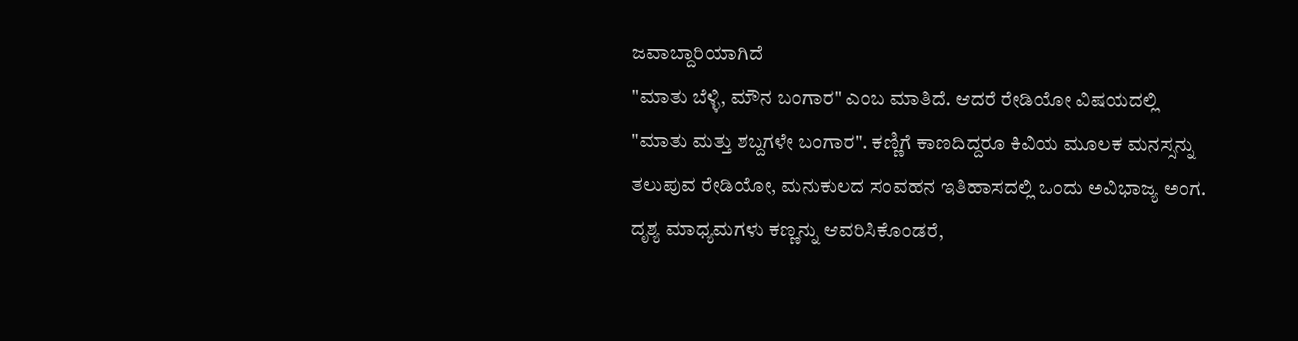ಜವಾಬ್ದಾರಿಯಾಗಿದೆ
"ಮಾತು ಬೆಳ್ಳಿ, ಮೌನ ಬಂಗಾರ" ಎಂಬ ಮಾತಿದೆ. ಆದರೆ ರೇಡಿಯೋ ವಿಷಯದಲ್ಲಿ "ಮಾತು ಮತ್ತು ಶಬ್ದಗಳೇ ಬಂಗಾರ". ಕಣ್ಣಿಗೆ ಕಾಣದಿದ್ದರೂ ಕಿವಿಯ ಮೂಲಕ ಮನಸ್ಸನ್ನು ತಲುಪುವ ರೇಡಿಯೋ, ಮನುಕುಲದ ಸಂವಹನ ಇತಿಹಾಸದಲ್ಲಿ ಒಂದು ಅವಿಭಾಜ್ಯ ಅಂಗ. ದೃಶ್ಯ ಮಾಧ್ಯಮಗಳು ಕಣ್ಣನ್ನು ಆವರಿಸಿಕೊಂಡರೆ,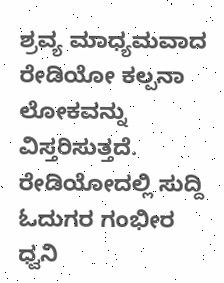ಶ್ರವ್ಯ ಮಾಧ್ಯಮವಾದ ರೇಡಿಯೋ ಕಲ್ಪನಾ ಲೋಕವನ್ನು ವಿಸ್ತರಿಸುತ್ತದೆ. ರೇಡಿಯೋದಲ್ಲಿ ಸುದ್ದಿ ಓದುಗರ ಗಂಭೀರ ಧ್ವನಿ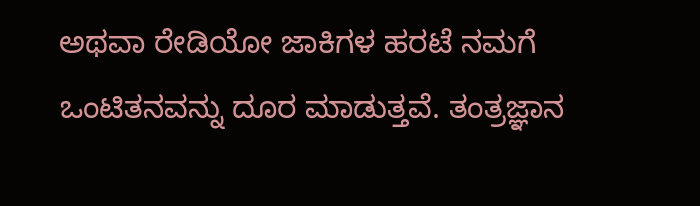ಅಥವಾ ರೇಡಿಯೋ ಜಾಕಿಗಳ ಹರಟೆ ನಮಗೆ ಒಂಟಿತನವನ್ನು ದೂರ ಮಾಡುತ್ತವೆ. ತಂತ್ರಜ್ಞಾನ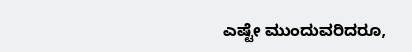ಎಷ್ಟೇ ಮುಂದುವರಿದರೂ,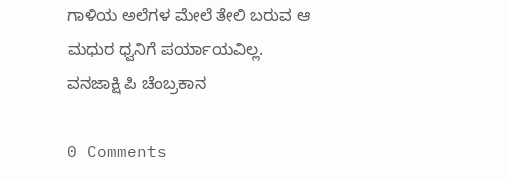ಗಾಳಿಯ ಅಲೆಗಳ ಮೇಲೆ ತೇಲಿ ಬರುವ ಆ ಮಧುರ ಧ್ವನಿಗೆ ಪರ್ಯಾಯವಿಲ್ಲ.
ವನಜಾಕ್ಷಿ ಪಿ ಚೆಂಬ್ರಕಾನ

0 Comments